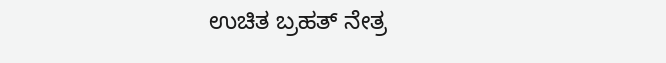ಉಚಿತ ಬ್ರಹತ್ ನೇತ್ರ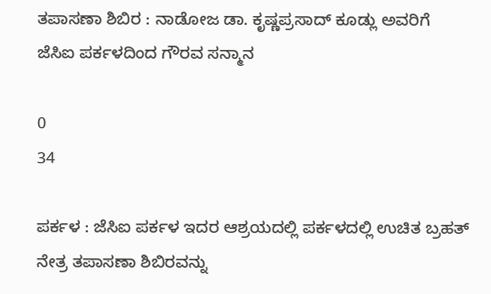ತಪಾಸಣಾ ಶಿಬಿರ : ನಾಡೋಜ ಡಾ. ಕೃಷ್ಣಪ್ರಸಾದ್ ಕೂಡ್ಲು ಅವರಿಗೆ ಜೆಸಿಐ ಪರ್ಕಳದಿಂದ ಗೌರವ ಸನ್ಮಾನ

0
34

ಪರ್ಕಳ : ಜೆಸಿಐ ಪರ್ಕಳ ಇದರ ಆಶ್ರಯದಲ್ಲಿ ಪರ್ಕಳದಲ್ಲಿ ಉಚಿತ ಬ್ರಹತ್ ನೇತ್ರ ತಪಾಸಣಾ ಶಿಬಿರವನ್ನು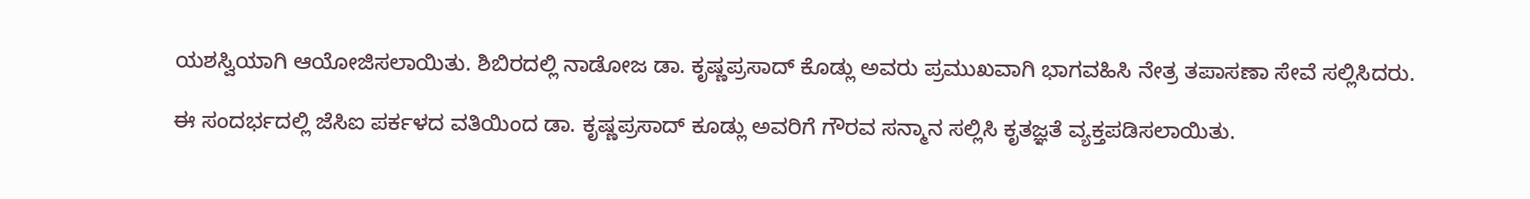ಯಶಸ್ವಿಯಾಗಿ ಆಯೋಜಿಸಲಾಯಿತು. ಶಿಬಿರದಲ್ಲಿ ನಾಡೋಜ ಡಾ. ಕೃಷ್ಣಪ್ರಸಾದ್ ಕೊಡ್ಲು ಅವರು ಪ್ರಮುಖವಾಗಿ ಭಾಗವಹಿಸಿ ನೇತ್ರ ತಪಾಸಣಾ ಸೇವೆ ಸಲ್ಲಿಸಿದರು.

ಈ ಸಂದರ್ಭದಲ್ಲಿ ಜೆಸಿಐ ಪರ್ಕಳದ ವತಿಯಿಂದ ಡಾ. ಕೃಷ್ಣಪ್ರಸಾದ್ ಕೂಡ್ಲು ಅವರಿಗೆ ಗೌರವ ಸನ್ಮಾನ ಸಲ್ಲಿಸಿ ಕೃತಜ್ಞತೆ ವ್ಯಕ್ತಪಡಿಸಲಾಯಿತು.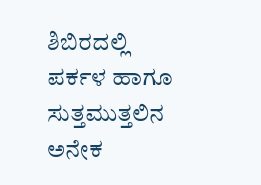ಶಿಬಿರದಲ್ಲಿ ಪರ್ಕಳ ಹಾಗೂ ಸುತ್ತಮುತ್ತಲಿನ ಅನೇಕ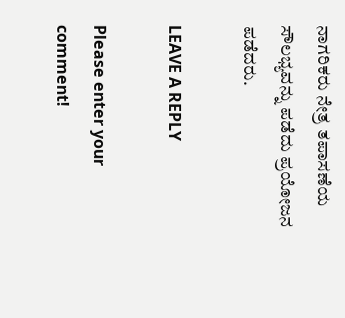ನಾಗರಿಕರು ನೇತ್ರ ತಪಾಸಣೆಯ ಸೌಲಭ್ಯವನ್ನು ಪಡೆದು ಪ್ರಯೋಜನ ಪಡೆದರು.

LEAVE A REPLY

Please enter your comment!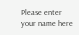Please enter your name here